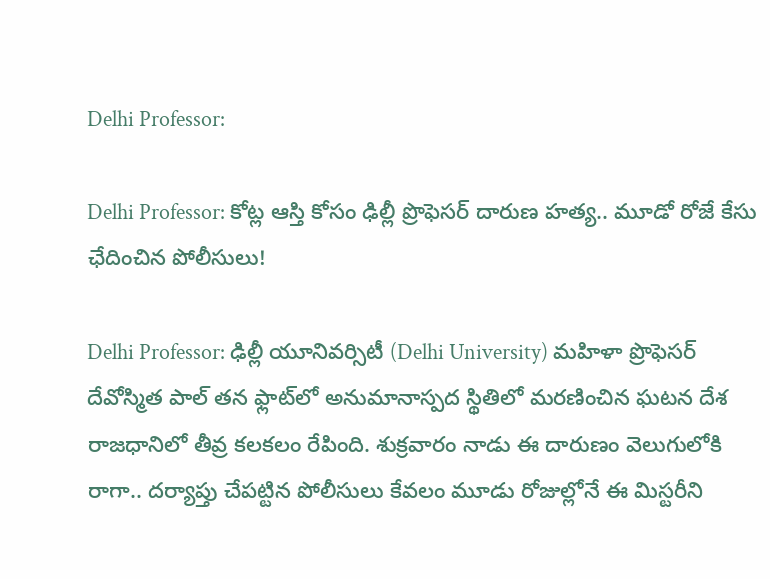Delhi Professor:

Delhi Professor: కోట్ల ఆస్తి కోసం ఢిల్లీ ప్రొఫెసర్ దారుణ హత్య.. మూడో రోజే కేసు ఛేదించిన పోలీసులు!

Delhi Professor: ఢిల్లీ యూనివర్సిటీ (Delhi University) మహిళా ప్రొఫెసర్‌ దేవోస్మిత పాల్‌ తన ఫ్లాట్‌లో అనుమానాస్పద స్థితిలో మరణించిన ఘటన దేశ రాజధానిలో తీవ్ర కలకలం రేపింది. శుక్రవారం నాడు ఈ దారుణం వెలుగులోకి రాగా.. దర్యాప్తు చేపట్టిన పోలీసులు కేవలం మూడు రోజుల్లోనే ఈ మిస్టరీని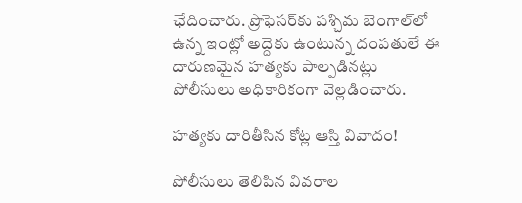ఛేదించారు. ప్రొఫెసర్‌కు పశ్చిమ బెంగాల్‌లో ఉన్న ఇంట్లో అద్దెకు ఉంటున్న దంపతులే ఈ దారుణమైన హత్యకు పాల్పడినట్లు పోలీసులు అధికారికంగా వెల్లడించారు.

హత్యకు దారితీసిన కోట్ల ఆస్తి వివాదం!

పోలీసులు తెలిపిన వివరాల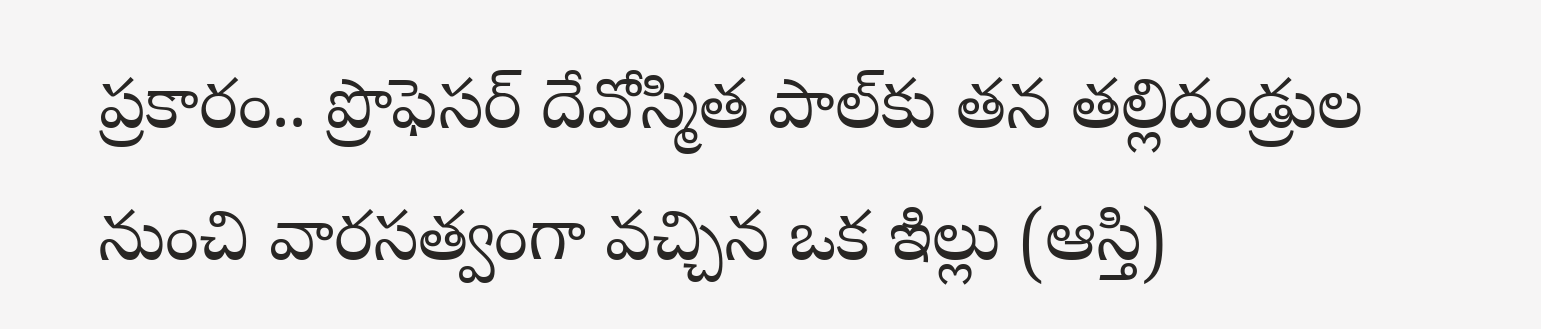ప్రకారం.. ప్రొఫెసర్‌ దేవోస్మిత పాల్‌కు తన తల్లిదండ్రుల నుంచి వారసత్వంగా వచ్చిన ఒక ఇిల్లు (ఆస్తి)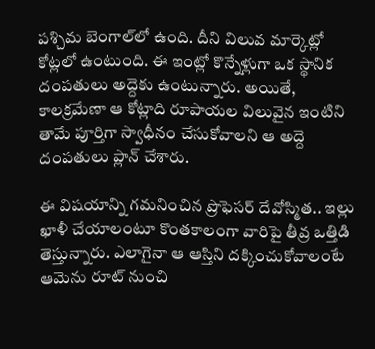పశ్చిమ బెంగాల్‌లో ఉంది. దీని విలువ మార్కెట్లో కోట్లలో ఉంటుంది. ఈ ఇంట్లో కొన్నేళ్లుగా ఒక స్థానిక దంపతులు అద్దెకు ఉంటున్నారు. అయితే, కాలక్రమేణా ఆ కోట్లాది రూపాయల విలువైన ఇంటిని తామే పూర్తిగా స్వాధీనం చేసుకోవాలని ఆ అద్దె దంపతులు ప్లాన్ చేశారు.

ఈ విషయాన్ని గమనించిన ప్రొఫెసర్ దేవోస్మిత.. ఇల్లు ఖాళీ చేయాలంటూ కొంతకాలంగా వారిపై తీవ్ర ఒత్తిడి తెస్తున్నారు. ఎలాగైనా ఆ ఆస్తిని దక్కించుకోవాలంటే ఆమెను రూట్ నుంచి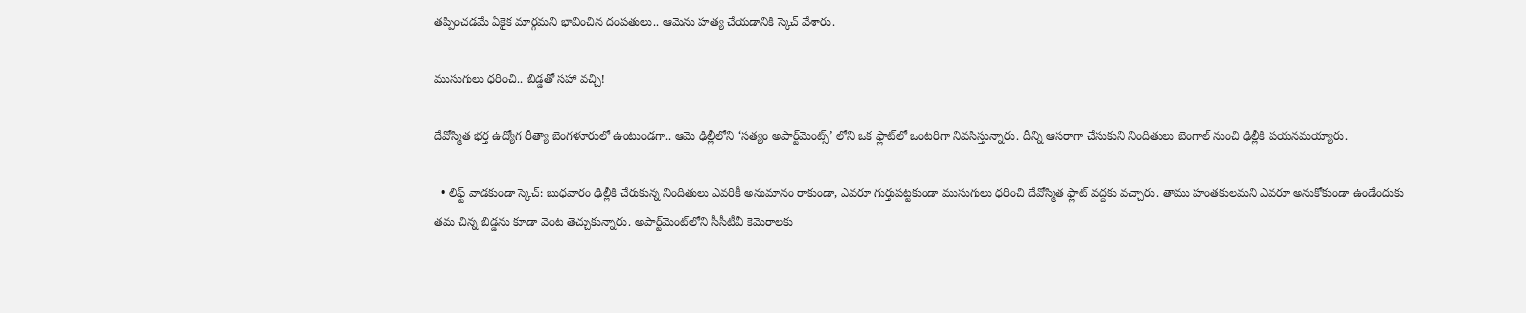తప్పించడమే ఏకైక మార్గమని భావించిన దంపతులు.. ఆమెను హత్య చేయడానికి స్కెచ్ వేశారు.

ముసుగులు ధరించి.. బిడ్డతో సహా వచ్చి!

దేవోస్మిత భర్త ఉద్యోగ రీత్యా బెంగళూరులో ఉంటుండగా.. ఆమె ఢిల్లీలోని ‘సత్యం అపార్ట్‌మెంట్స్‌’ లోని ఒక ఫ్లాట్‌లో ఒంటరిగా నివసిస్తున్నారు. దీన్ని ఆసరాగా చేసుకుని నిందితులు బెంగాల్ నుంచి ఢిల్లీకి పయనమయ్యారు.

  • లిఫ్ట్ వాడకుండా స్కెచ్: బుధవారం ఢిల్లీకి చేరుకున్న నిందితులు ఎవరికీ అనుమానం రాకుండా, ఎవరూ గుర్తుపట్టకుండా ముసుగులు ధరించి దేవోస్మిత ఫ్లాట్ వద్దకు వచ్చారు. తాము హంతకులమని ఎవరూ అనుకోకుండా ఉండేందుకు తమ చిన్న బిడ్డను కూడా వెంట తెచ్చుకున్నారు. అపార్ట్‌మెంట్‌లోని సీసీటీవీ కెమెరాలకు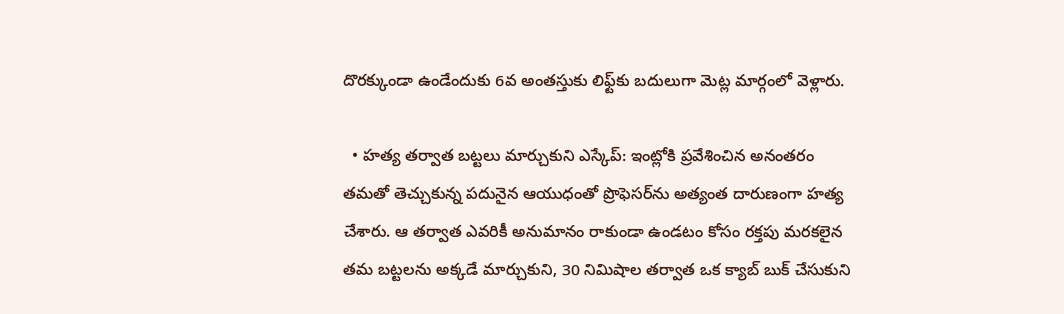దొరక్కుండా ఉండేందుకు 6వ అంతస్తుకు లిఫ్ట్‌కు బదులుగా మెట్ల మార్గంలో వెళ్లారు.

  • హత్య తర్వాత బట్టలు మార్చుకుని ఎస్కేప్: ఇంట్లోకి ప్రవేశించిన అనంతరం తమతో తెచ్చుకున్న పదునైన ఆయుధంతో ప్రొఫెసర్‌ను అత్యంత దారుణంగా హత్య చేశారు. ఆ తర్వాత ఎవరికీ అనుమానం రాకుండా ఉండటం కోసం రక్తపు మరకలైన తమ బట్టలను అక్కడే మార్చుకుని, 30 నిమిషాల తర్వాత ఒక క్యాబ్ బుక్ చేసుకుని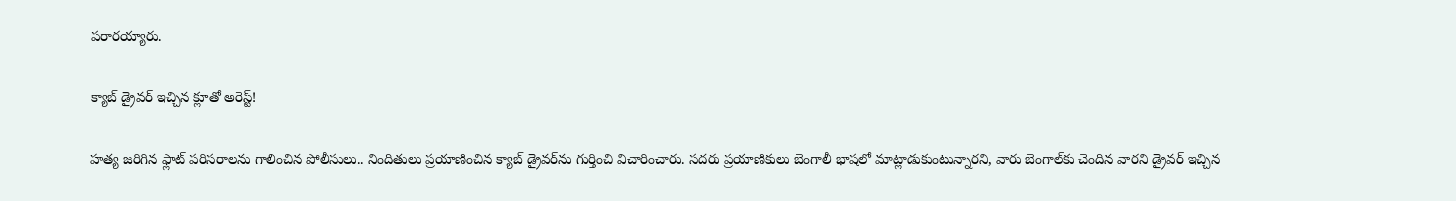పరారయ్యారు.

క్యాబ్ డ్రైవర్ ఇచ్చిన క్లూతో అరెస్ట్!

హత్య జరిగిన ఫ్లాట్ పరిసరాలను గాలించిన పోలీసులు.. నిందితులు ప్రయాణించిన క్యాబ్ డ్రైవర్‌ను గుర్తించి విచారించారు. సదరు ప్రయాణికులు బెంగాలీ భాషలో మాట్లాడుకుంటున్నారని, వారు బెంగాల్‌కు చెందిన వారని డ్రైవర్ ఇచ్చిన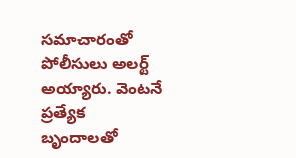సమాచారంతో పోలీసులు అలర్ట్ అయ్యారు. వెంటనే ప్రత్యేక బృందాలతో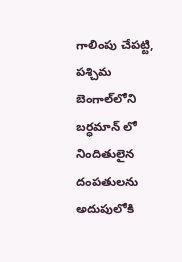గాలింపు చేపట్టి, పశ్చిమ బెంగాల్‌లోని బర్ధమాన్ లో నిందితులైన దంపతులను అదుపులోకి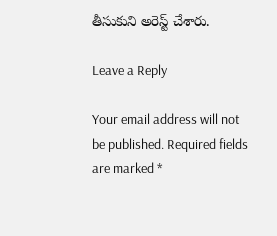తీసుకుని అరెస్ట్ చేశారు.

Leave a Reply

Your email address will not be published. Required fields are marked *